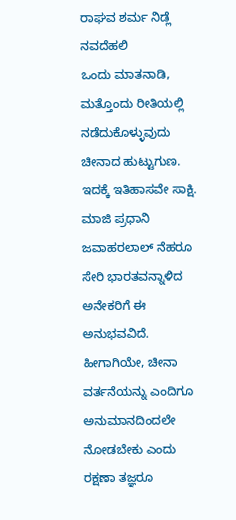ರಾಘವ ಶರ್ಮ ನಿಡ್ಲೆ ನವದೆಹಲಿ
ಒಂದು ಮಾತನಾಡಿ, ಮತ್ತೊಂದು ರೀತಿಯಲ್ಲಿ ನಡೆದುಕೊಳ್ಳುವುದು ಚೀನಾದ ಹುಟ್ಟುಗುಣ. ಇದಕ್ಕೆ ಇತಿಹಾಸವೇ ಸಾಕ್ಷಿ. ಮಾಜಿ ಪ್ರಧಾನಿ ಜವಾಹರಲಾಲ್ ನೆಹರೂ ಸೇರಿ ಭಾರತವನ್ನಾಳಿದ ಅನೇಕರಿಗೆ ಈ ಅನುಭವವಿದೆ. ಹೀಗಾಗಿಯೇ, ಚೀನಾ ವರ್ತನೆಯನ್ನು ಎಂದಿಗೂ ಅನುಮಾನದಿಂದಲೇ ನೋಡಬೇಕು ಎಂದು ರಕ್ಷಣಾ ತಜ್ಞರೂ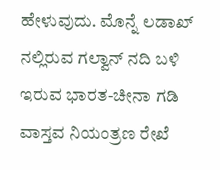ಹೇಳುವುದು. ಮೊನ್ನೆ ಲಡಾಖ್ ನಲ್ಲಿರುವ ಗಲ್ವಾನ್ ನದಿ ಬಳಿ ಇರುವ ಭಾರತ-ಚೀನಾ ಗಡಿ ವಾಸ್ತವ ನಿಯಂತ್ರಣ ರೇಖೆ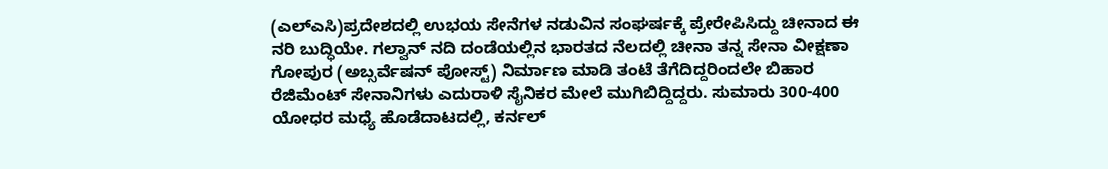(ಎಲ್ಎಸಿ)ಪ್ರದೇಶದಲ್ಲಿ ಉಭಯ ಸೇನೆಗಳ ನಡುವಿನ ಸಂಘರ್ಷಕ್ಕೆ ಪ್ರೇರೇಪಿಸಿದ್ದು ಚೀನಾದ ಈ ನರಿ ಬುದ್ಧಿಯೇ. ಗಲ್ವಾನ್ ನದಿ ದಂಡೆಯಲ್ಲಿನ ಭಾರತದ ನೆಲದಲ್ಲಿ ಚೀನಾ ತನ್ನ ಸೇನಾ ವೀಕ್ಷಣಾ ಗೋಪುರ (ಅಬ್ಸರ್ವೆಷನ್ ಪೋಸ್ಟ್) ನಿರ್ಮಾಣ ಮಾಡಿ ತಂಟೆ ತೆಗೆದಿದ್ದರಿಂದಲೇ ಬಿಹಾರ ರೆಜಿಮೆಂಟ್ ಸೇನಾನಿಗಳು ಎದುರಾಳಿ ಸೈನಿಕರ ಮೇಲೆ ಮುಗಿಬಿದ್ದಿದ್ದರು. ಸುಮಾರು 300-400 ಯೋಧರ ಮಧ್ಯೆ ಹೊಡೆದಾಟದಲ್ಲಿ, ಕರ್ನಲ್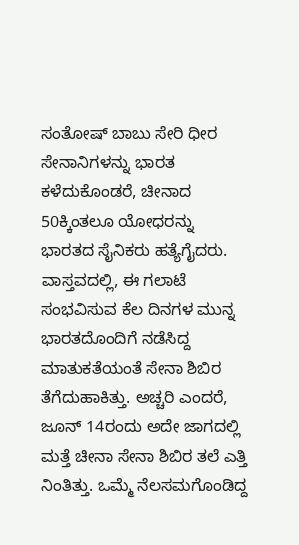ಸಂತೋಷ್ ಬಾಬು ಸೇರಿ ಧೀರ ಸೇನಾನಿಗಳನ್ನು ಭಾರತ ಕಳೆದುಕೊಂಡರೆ, ಚೀನಾದ 50ಕ್ಕಿಂತಲೂ ಯೋಧರನ್ನು ಭಾರತದ ಸೈನಿಕರು ಹತ್ಯೆಗೈದರು. ವಾಸ್ತವದಲ್ಲಿ, ಈ ಗಲಾಟೆ ಸಂಭವಿಸುವ ಕೆಲ ದಿನಗಳ ಮುನ್ನ ಭಾರತದೊಂದಿಗೆ ನಡೆಸಿದ್ದ ಮಾತುಕತೆಯಂತೆ ಸೇನಾ ಶಿಬಿರ ತೆಗೆದುಹಾಕಿತ್ತು. ಅಚ್ಚರಿ ಎಂದರೆ, ಜೂನ್ 14ರಂದು ಅದೇ ಜಾಗದಲ್ಲಿ ಮತ್ತೆ ಚೀನಾ ಸೇನಾ ಶಿಬಿರ ತಲೆ ಎತ್ತಿ ನಿಂತಿತ್ತು. ಒಮ್ಮೆ ನೆಲಸಮಗೊಂಡಿದ್ದ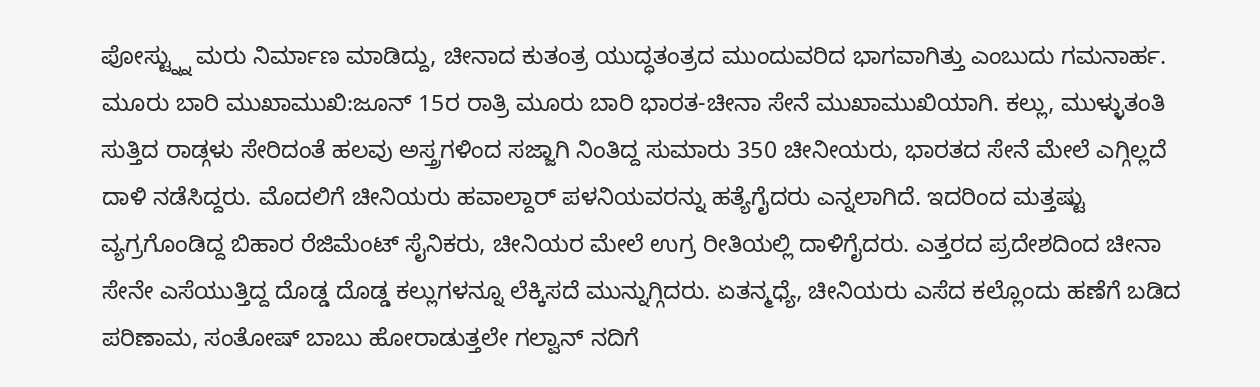ಪೋಸ್ಟ್ನ್ನು ಮರು ನಿರ್ಮಾಣ ಮಾಡಿದ್ದು, ಚೀನಾದ ಕುತಂತ್ರ ಯುದ್ಧತಂತ್ರದ ಮುಂದುವರಿದ ಭಾಗವಾಗಿತ್ತು ಎಂಬುದು ಗಮನಾರ್ಹ.
ಮೂರು ಬಾರಿ ಮುಖಾಮುಖಿ:ಜೂನ್ 15ರ ರಾತ್ರಿ ಮೂರು ಬಾರಿ ಭಾರತ-ಚೀನಾ ಸೇನೆ ಮುಖಾಮುಖಿಯಾಗಿ. ಕಲ್ಲು, ಮುಳ್ಳುತಂತಿ ಸುತ್ತಿದ ರಾಡ್ಗಳು ಸೇರಿದಂತೆ ಹಲವು ಅಸ್ತ್ರಗಳಿಂದ ಸಜ್ಜಾಗಿ ನಿಂತಿದ್ದ ಸುಮಾರು 350 ಚೀನೀಯರು, ಭಾರತದ ಸೇನೆ ಮೇಲೆ ಎಗ್ಗಿಲ್ಲದೆ ದಾಳಿ ನಡೆಸಿದ್ದರು. ಮೊದಲಿಗೆ ಚೀನಿಯರು ಹವಾಲ್ದಾರ್ ಪಳನಿಯವರನ್ನು ಹತ್ಯೆಗೈದರು ಎನ್ನಲಾಗಿದೆ. ಇದರಿಂದ ಮತ್ತಷ್ಟು ವ್ಯಗ್ರಗೊಂಡಿದ್ದ ಬಿಹಾರ ರೆಜಿಮೆಂಟ್ ಸೈನಿಕರು, ಚೀನಿಯರ ಮೇಲೆ ಉಗ್ರ ರೀತಿಯಲ್ಲಿ ದಾಳಿಗೈದರು. ಎತ್ತರದ ಪ್ರದೇಶದಿಂದ ಚೀನಾ ಸೇನೇ ಎಸೆಯುತ್ತಿದ್ದ ದೊಡ್ಡ ದೊಡ್ಡ ಕಲ್ಲುಗಳನ್ನೂ ಲೆಕ್ಕಿಸದೆ ಮುನ್ನುಗ್ಗಿದರು. ಏತನ್ಮಧ್ಯೆ, ಚೀನಿಯರು ಎಸೆದ ಕಲ್ಲೊಂದು ಹಣೆಗೆ ಬಡಿದ ಪರಿಣಾಮ, ಸಂತೋಷ್ ಬಾಬು ಹೋರಾಡುತ್ತಲೇ ಗಲ್ವಾನ್ ನದಿಗೆ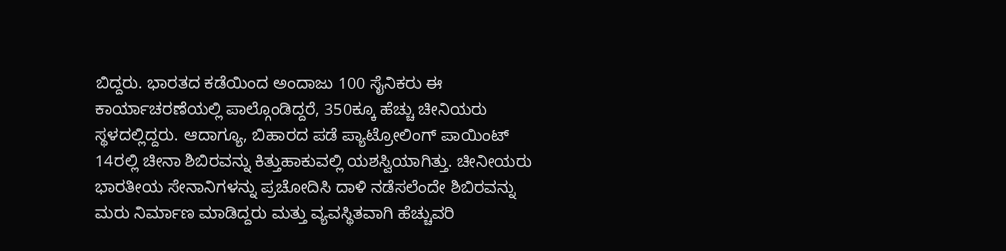ಬಿದ್ದರು. ಭಾರತದ ಕಡೆಯಿಂದ ಅಂದಾಜು 100 ಸೈನಿಕರು ಈ ಕಾರ್ಯಾಚರಣೆಯಲ್ಲಿ ಪಾಲ್ಗೊಂಡಿದ್ದರೆ, 350ಕ್ಕೂ ಹೆಚ್ಚು ಚೀನಿಯರು ಸ್ಥಳದಲ್ಲಿದ್ದರು. ಆದಾಗ್ಯೂ, ಬಿಹಾರದ ಪಡೆ ಪ್ಯಾಟ್ರೋಲಿಂಗ್ ಪಾಯಿಂಟ್ 14ರಲ್ಲಿ ಚೀನಾ ಶಿಬಿರವನ್ನು ಕಿತ್ತುಹಾಕುವಲ್ಲಿ ಯಶಸ್ವಿಯಾಗಿತ್ತು. ಚೀನೀಯರು ಭಾರತೀಯ ಸೇನಾನಿಗಳನ್ನು ಪ್ರಚೋದಿಸಿ ದಾಳಿ ನಡೆಸಲೆಂದೇ ಶಿಬಿರವನ್ನು ಮರು ನಿರ್ಮಾಣ ಮಾಡಿದ್ದರು ಮತ್ತು ವ್ಯವಸ್ಥಿತವಾಗಿ ಹೆಚ್ಚುವರಿ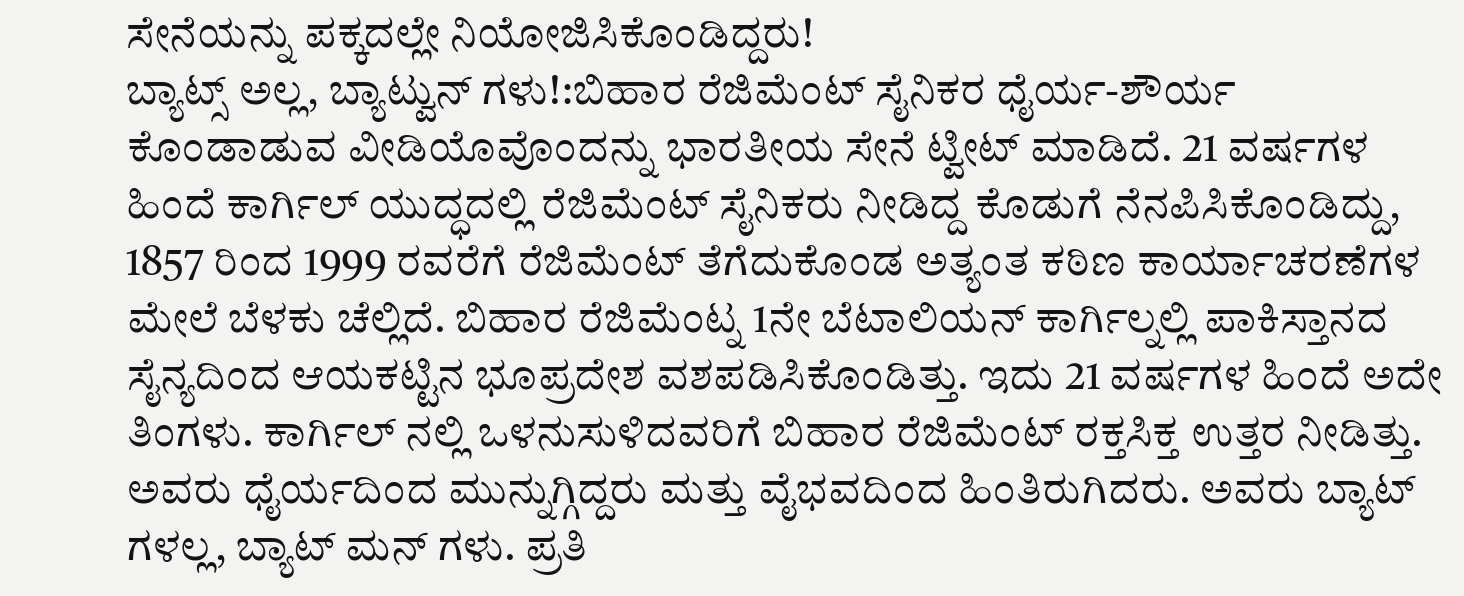ಸೇನೆಯನ್ನು ಪಕ್ಕದಲ್ಲೇ ನಿಯೋಜಿಸಿಕೊಂಡಿದ್ದರು!
ಬ್ಯಾಟ್ಸ್ ಅಲ್ಲ, ಬ್ಯಾಟ್ವುನ್ ಗಳು!:ಬಿಹಾರ ರೆಜಿಮೆಂಟ್ ಸೈನಿಕರ ಧೈರ್ಯ-ಶೌರ್ಯ ಕೊಂಡಾಡುವ ವೀಡಿಯೊವೊಂದನ್ನು ಭಾರತೀಯ ಸೇನೆ ಟ್ವೀಟ್ ಮಾಡಿದೆ. 21 ವರ್ಷಗಳ ಹಿಂದೆ ಕಾರ್ಗಿಲ್ ಯುದ್ಧದಲ್ಲಿ ರೆಜಿಮೆಂಟ್ ಸೈನಿಕರು ನೀಡಿದ್ದ ಕೊಡುಗೆ ನೆನಪಿಸಿಕೊಂಡಿದ್ದು, 1857 ರಿಂದ 1999 ರವರೆಗೆ ರೆಜಿಮೆಂಟ್ ತೆಗೆದುಕೊಂಡ ಅತ್ಯಂತ ಕಠಿಣ ಕಾರ್ಯಾಚರಣೆಗಳ ಮೇಲೆ ಬೆಳಕು ಚೆಲ್ಲಿದೆ. ಬಿಹಾರ ರೆಜಿಮೆಂಟ್ನ 1ನೇ ಬೆಟಾಲಿಯನ್ ಕಾರ್ಗಿಲ್ನಲ್ಲಿ ಪಾಕಿಸ್ತಾನದ ಸೈನ್ಯದಿಂದ ಆಯಕಟ್ಟಿನ ಭೂಪ್ರದೇಶ ವಶಪಡಿಸಿಕೊಂಡಿತ್ತು. ಇದು 21 ವರ್ಷಗಳ ಹಿಂದೆ ಅದೇ ತಿಂಗಳು. ಕಾರ್ಗಿಲ್ ನಲ್ಲಿ ಒಳನುಸುಳಿದವರಿಗೆ ಬಿಹಾರ ರೆಜಿಮೆಂಟ್ ರಕ್ತಸಿಕ್ತ ಉತ್ತರ ನೀಡಿತ್ತು. ಅವರು ಧೈರ್ಯದಿಂದ ಮುನ್ನುಗ್ಗಿದ್ದರು ಮತ್ತು ವೈಭವದಿಂದ ಹಿಂತಿರುಗಿದರು. ಅವರು ಬ್ಯಾಟ್ ಗಳಲ್ಲ, ಬ್ಯಾಟ್ ಮನ್ ಗಳು. ಪ್ರತಿ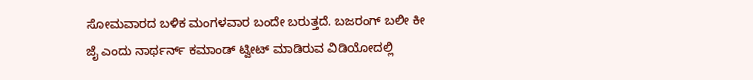ಸೋಮವಾರದ ಬಳಿಕ ಮಂಗಳವಾರ ಬಂದೇ ಬರುತ್ತದೆ. ಬಜರಂಗ್ ಬಲೀ ಕೀ ಜೈ ಎಂದು ನಾರ್ಥರ್ನ್ ಕಮಾಂಡ್ ಟ್ವೀಟ್ ಮಾಡಿರುವ ವಿಡಿಯೋದಲ್ಲಿ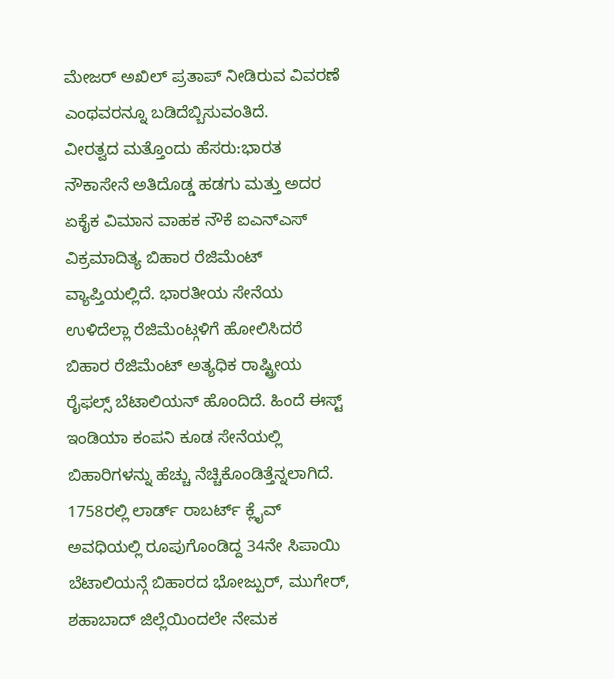ಮೇಜರ್ ಅಖಿಲ್ ಪ್ರತಾಪ್ ನೀಡಿರುವ ವಿವರಣೆ ಎಂಥವರನ್ನೂ ಬಡಿದೆಬ್ಬಿಸುವಂತಿದೆ.
ವೀರತ್ವದ ಮತ್ತೊಂದು ಹೆಸರು:ಭಾರತ ನೌಕಾಸೇನೆ ಅತಿದೊಡ್ಡ ಹಡಗು ಮತ್ತು ಅದರ ಏಕೈಕ ವಿಮಾನ ವಾಹಕ ನೌಕೆ ಐಎನ್ಎಸ್ ವಿಕ್ರಮಾದಿತ್ಯ ಬಿಹಾರ ರೆಜಿಮೆಂಟ್ ವ್ಯಾಪ್ತಿಯಲ್ಲಿದೆ. ಭಾರತೀಯ ಸೇನೆಯ ಉಳಿದೆಲ್ಲಾ ರೆಜಿಮೆಂಟ್ಗಳಿಗೆ ಹೋಲಿಸಿದರೆ ಬಿಹಾರ ರೆಜಿಮೆಂಟ್ ಅತ್ಯಧಿಕ ರಾಷ್ಟ್ರೀಯ ರೈಫಲ್ಸ್ ಬೆಟಾಲಿಯನ್ ಹೊಂದಿದೆ. ಹಿಂದೆ ಈಸ್ಟ್ ಇಂಡಿಯಾ ಕಂಪನಿ ಕೂಡ ಸೇನೆಯಲ್ಲಿ ಬಿಹಾರಿಗಳನ್ನು ಹೆಚ್ಚು ನೆಚ್ಚಿಕೊಂಡಿತ್ತೆನ್ನಲಾಗಿದೆ. 1758ರಲ್ಲಿ ಲಾರ್ಡ್ ರಾಬರ್ಟ್ ಕ್ಲೈವ್ ಅವಧಿಯಲ್ಲಿ ರೂಪುಗೊಂಡಿದ್ದ 34ನೇ ಸಿಪಾಯಿ ಬೆಟಾಲಿಯನ್ಗೆ ಬಿಹಾರದ ಭೋಜ್ಪುರ್, ಮುಗೇರ್, ಶಹಾಬಾದ್ ಜಿಲ್ಲೆಯಿಂದಲೇ ನೇಮಕ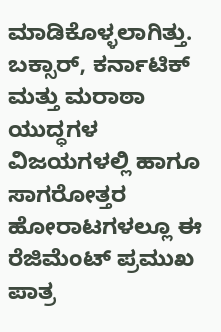ಮಾಡಿಕೊಳ್ಳಲಾಗಿತ್ತು. ಬಕ್ಸಾರ್, ಕರ್ನಾಟಿಕ್ ಮತ್ತು ಮರಾಠಾ ಯುದ್ಧಗಳ ವಿಜಯಗಳಲ್ಲಿ ಹಾಗೂ ಸಾಗರೋತ್ತರ ಹೋರಾಟಗಳಲ್ಲೂ ಈ ರೆಜಿಮೆಂಟ್ ಪ್ರಮುಖ ಪಾತ್ರ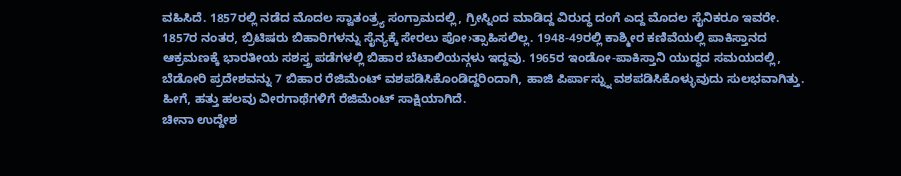ವಹಿಸಿದೆ. 1857ರಲ್ಲಿ ನಡೆದ ಮೊದಲ ಸ್ವಾತಂತ್ರ್ಯ ಸಂಗ್ರಾಮದಲ್ಲಿ, ಗ್ರೀಸ್ನಿಂದ ಮಾಡಿದ್ದ ವಿರುದ್ಧ ದಂಗೆ ಎದ್ದ ಮೊದಲ ಸೈನಿಕರೂ ಇವರೇ. 1857ರ ನಂತರ, ಬ್ರಿಟಿಷರು ಬಿಹಾರಿಗಳನ್ನು ಸೈನ್ಯಕ್ಕೆ ಸೇರಲು ಪೋ›ತ್ಸಾಹಿಸಲಿಲ್ಲ. 1948-49ರಲ್ಲಿ ಕಾಶ್ಮೀರ ಕಣಿವೆಯಲ್ಲಿ ಪಾಕಿಸ್ತಾನದ ಆಕ್ರಮಣಕ್ಕೆ ಭಾರತೀಯ ಸಶಸ್ತ್ರ ಪಡೆಗಳಲ್ಲಿ ಬಿಹಾರ ಬೆಟಾಲಿಯನ್ಗಳು ಇದ್ದವು. 1965ರ ಇಂಡೋ-ಪಾಕಿಸ್ತಾನಿ ಯುದ್ಧದ ಸಮಯದಲ್ಲಿ, ಬೆಡೋರಿ ಪ್ರದೇಶವನ್ನು 7 ಬಿಹಾರ ರೆಜಿಮೆಂಟ್ ವಶಪಡಿಸಿಕೊಂಡಿದ್ದರಿಂದಾಗಿ, ಹಾಜಿ ಪಿರ್ಪಾಸ್ನ್ನು ವಶಪಡಿಸಿಕೊಳ್ಳುವುದು ಸುಲಭವಾಗಿತ್ತು. ಹೀಗೆ, ಹತ್ತು ಹಲವು ವೀರಗಾಥೆಗಳಿಗೆ ರೆಜಿಮೆಂಟ್ ಸಾಕ್ಷಿಯಾಗಿದೆ.
ಚೀನಾ ಉದ್ದೇಶ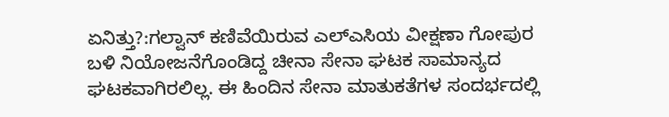ಏನಿತ್ತು?:ಗಲ್ವಾನ್ ಕಣಿವೆಯಿರುವ ಎಲ್ಎಸಿಯ ವೀಕ್ಷಣಾ ಗೋಪುರ ಬಳಿ ನಿಯೋಜನೆಗೊಂಡಿದ್ದ ಚೀನಾ ಸೇನಾ ಘಟಕ ಸಾಮಾನ್ಯದ ಘಟಕವಾಗಿರಲಿಲ್ಲ. ಈ ಹಿಂದಿನ ಸೇನಾ ಮಾತುಕತೆಗಳ ಸಂದರ್ಭದಲ್ಲಿ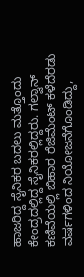ಹಾಜರಿದ್ದ ಸೈನಿಕರ ಬದಲು ಮತ್ತೊಂದು ಕೇಂದ್ರದಲ್ಲಿದ್ದ ಸೈನಿಕರಲ್ಲಿದ್ದರು. ಗಲ್ವಾನ್ ಕಣಿವೆಯಲ್ಲಿ ಬಿಹಾರ ರೆಜಿಮೆಂಟ್ ಕಳೆದೆರಡು ವರ್ಷಗಳಿಂದ ನಿಯೋಜನೆಗೊಂಡಿದ್ದು,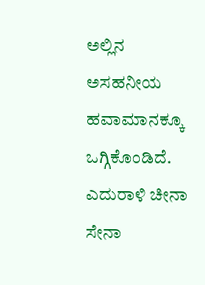ಅಲ್ಲಿನ ಅಸಹನೀಯ ಹವಾಮಾನಕ್ಕೂ ಒಗ್ಗಿಕೊಂಡಿದೆ. ಎದುರಾಳಿ ಚೀನಾ ಸೇನಾ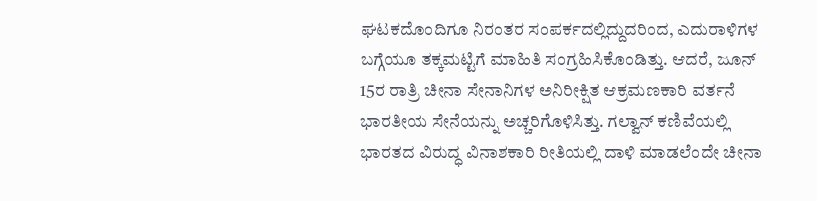ಘಟಕದೊಂದಿಗೂ ನಿರಂತರ ಸಂಪರ್ಕದಲ್ಲಿದ್ದುದರಿಂದ, ಎದುರಾಳಿಗಳ ಬಗ್ಗೆಯೂ ತಕ್ಕಮಟ್ಟಿಗೆ ಮಾಹಿತಿ ಸಂಗ್ರಹಿಸಿಕೊಂಡಿತ್ತು. ಆದರೆ, ಜೂನ್ 15ರ ರಾತ್ರಿ ಚೀನಾ ಸೇನಾನಿಗಳ ಅನಿರೀಕ್ಷಿತ ಆಕ್ರಮಣಕಾರಿ ವರ್ತನೆ ಭಾರತೀಯ ಸೇನೆಯನ್ನು ಅಚ್ಚರಿಗೊಳಿಸಿತ್ತು. ಗಲ್ವಾನ್ ಕಣಿವೆಯಲ್ಲಿ ಭಾರತದ ವಿರುದ್ಧ ವಿನಾಶಕಾರಿ ರೀತಿಯಲ್ಲಿ ದಾಳಿ ಮಾಡಲೆಂದೇ ಚೀನಾ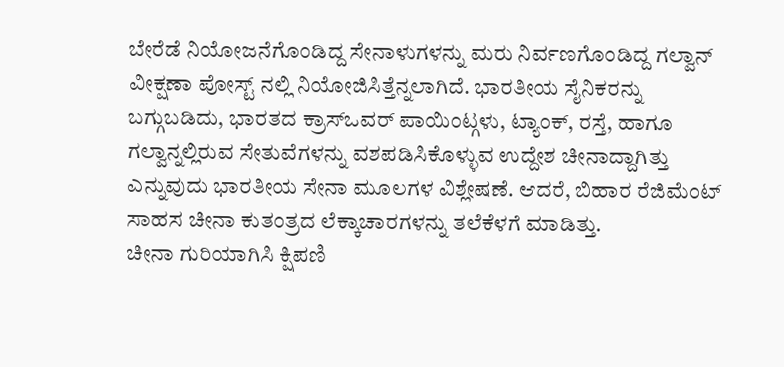ಬೇರೆಡೆ ನಿಯೋಜನೆಗೊಂಡಿದ್ದ ಸೇನಾಳುಗಳನ್ನು ಮರು ನಿರ್ವಣಗೊಂಡಿದ್ದ ಗಲ್ವಾನ್ ವೀಕ್ಷಣಾ ಪೋಸ್ಟ್ ನಲ್ಲಿ ನಿಯೋಜಿಸಿತ್ತೆನ್ನಲಾಗಿದೆ. ಭಾರತೀಯ ಸೈನಿಕರನ್ನು ಬಗ್ಗುಬಡಿದು, ಭಾರತದ ಕ್ರಾಸ್ಒವರ್ ಪಾಯಿಂಟ್ಗಳು, ಟ್ಯಾಂಕ್, ರಸ್ತೆ, ಹಾಗೂ ಗಲ್ವಾನ್ನಲ್ಲಿರುವ ಸೇತುವೆಗಳನ್ನು ವಶಪಡಿಸಿಕೊಳ್ಳುವ ಉದ್ದೇಶ ಚೀನಾದ್ದಾಗಿತ್ತು ಎನ್ನುವುದು ಭಾರತೀಯ ಸೇನಾ ಮೂಲಗಳ ವಿಶ್ಲೇಷಣೆ. ಆದರೆ, ಬಿಹಾರ ರೆಜಿಮೆಂಟ್ ಸಾಹಸ ಚೀನಾ ಕುತಂತ್ರದ ಲೆಕ್ಕಾಚಾರಗಳನ್ನು ತಲೆಕೆಳಗೆ ಮಾಡಿತ್ತು.
ಚೀನಾ ಗುರಿಯಾಗಿಸಿ ಕ್ಷಿಪಣಿ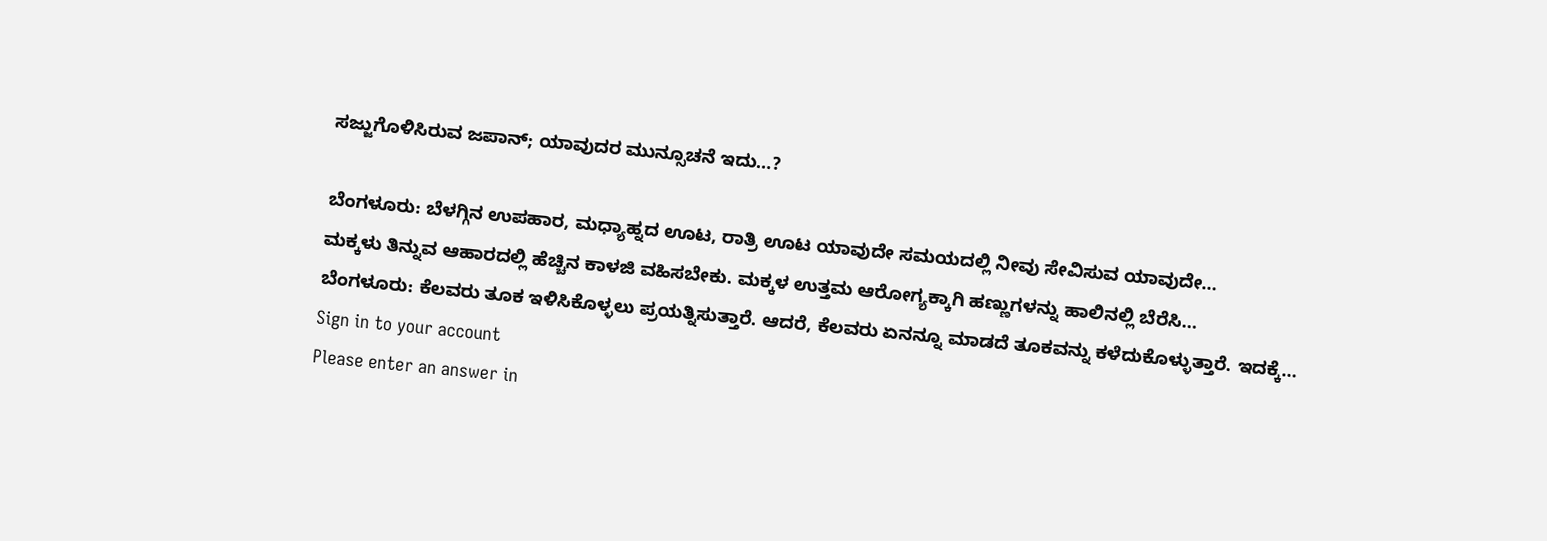ಸಜ್ಜುಗೊಳಿಸಿರುವ ಜಪಾನ್; ಯಾವುದರ ಮುನ್ಸೂಚನೆ ಇದು…?

ಬೆಂಗಳೂರು: ಬೆಳಗ್ಗಿನ ಉಪಹಾರ, ಮಧ್ಯಾಹ್ನದ ಊಟ, ರಾತ್ರಿ ಊಟ ಯಾವುದೇ ಸಮಯದಲ್ಲಿ ನೀವು ಸೇವಿಸುವ ಯಾವುದೇ…
ಮಕ್ಕಳು ತಿನ್ನುವ ಆಹಾರದಲ್ಲಿ ಹೆಚ್ಚಿನ ಕಾಳಜಿ ವಹಿಸಬೇಕು. ಮಕ್ಕಳ ಉತ್ತಮ ಆರೋಗ್ಯಕ್ಕಾಗಿ ಹಣ್ಣುಗಳನ್ನು ಹಾಲಿನಲ್ಲಿ ಬೆರೆಸಿ…
ಬೆಂಗಳೂರು: ಕೆಲವರು ತೂಕ ಇಳಿಸಿಕೊಳ್ಳಲು ಪ್ರಯತ್ನಿಸುತ್ತಾರೆ. ಆದರೆ, ಕೆಲವರು ಏನನ್ನೂ ಮಾಡದೆ ತೂಕವನ್ನು ಕಳೆದುಕೊಳ್ಳುತ್ತಾರೆ. ಇದಕ್ಕೆ…
Sign in to your account
Please enter an answer in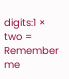digits:1 × two =
Remember me